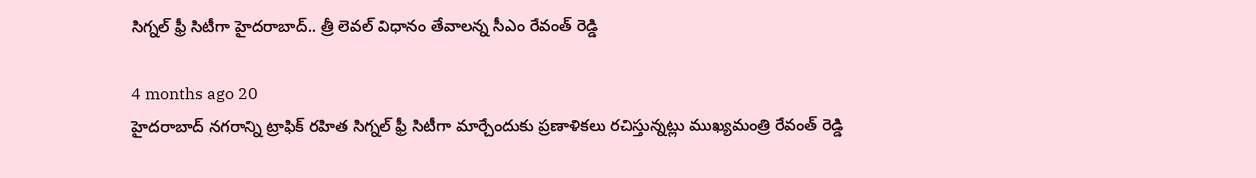సిగ్నల్ ఫ్రీ సిటీగా హైదరాబాద్.. త్రీ లెవల్ విధానం తేవాలన్న సీఎం రేవంత్ రెడ్డి

4 months ago 20
హైదరాబాద్ నగరాన్ని ట్రాఫిక్ రహిత సిగ్నల్ ఫ్రీ సిటీగా మార్చేందుకు ప్రణాళికలు రచిస్తున్నట్లు ముఖ్యమంత్రి రేవంత్ రెడ్డి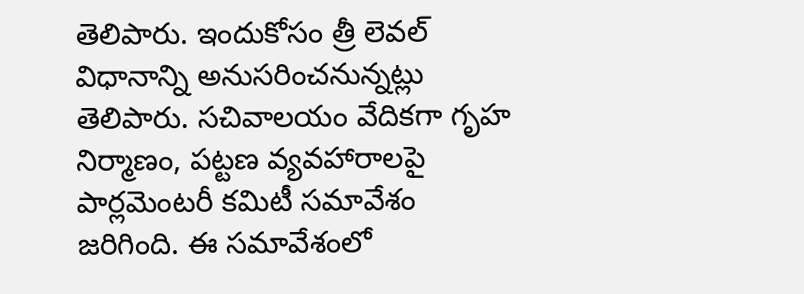తెలిపారు. ఇందుకోసం త్రీ లెవల్ విధానాన్ని అనుసరించనున్నట్లు తెలిపారు. సచివాలయం వేదికగా గృహ నిర్మాణం, పట్టణ వ్యవహారాలపై పార్లమెంటరీ కమిటీ సమావేశం జరిగింది. ఈ సమావేశంలో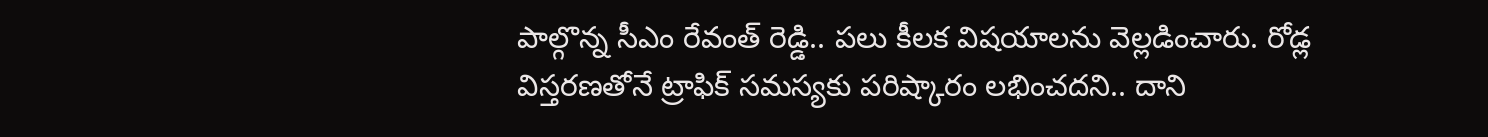పాల్గొన్న సీఎం రేవంత్ రెడ్డి.. పలు కీలక విషయాలను వెల్లడించారు. రోడ్ల విస్తరణతోనే ట్రాఫిక్ సమస్యకు పరిష్కారం లభించదని.. దాని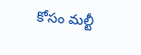కోసం మల్టీ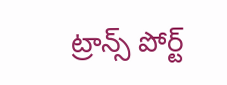ట్రాన్స్ పోర్ట్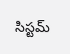సిస్టమ్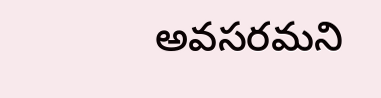అవసరమని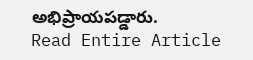అభిప్రాయపడ్డారు.
Read Entire Article